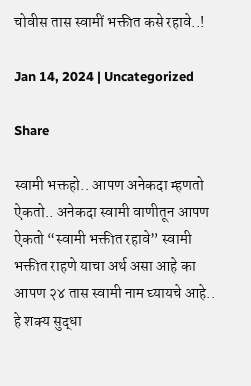चोवीस तास स्वामीं भक्तीत कसे रहावे..!

Jan 14, 2024 | Uncategorized

Share

स्वामी भक्तहो.. आपण अनेकदा म्हणतो ऐकतो.. अनेकदा स्वामी वाणीतून आपण ऐकतो “स्वामी भक्तीत रहावे” स्वामी भक्तीत राहणे याचा अर्थ असा आहे का आपण २४ तास स्वामी नाम घ्यायचे आहे.. हे शक्य सुद्धा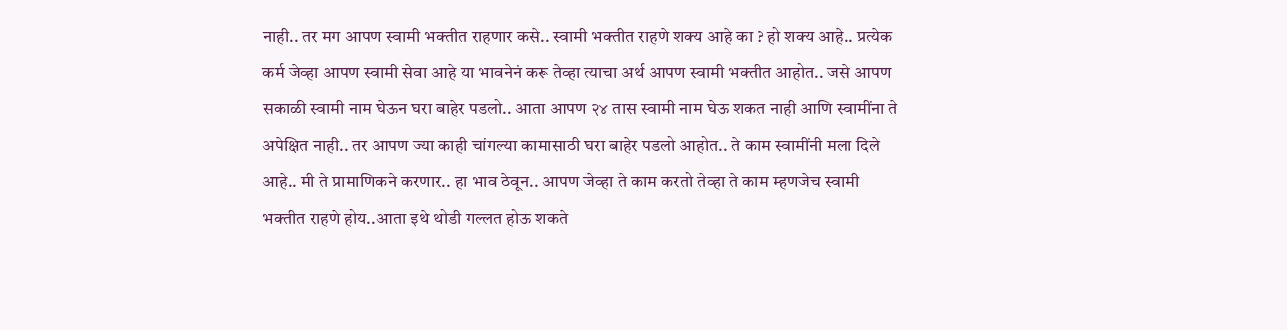नाही.. तर मग आपण स्वामी भक्तीत राहणार कसे.. स्वामी भक्तीत राहणे शक्य आहे का ? हो शक्य आहे.. प्रत्येक कर्म जेव्हा आपण स्वामी सेवा आहे या भावनेनं करू तेव्हा त्याचा अर्थ आपण स्वामी भक्तीत आहोत.. जसे आपण सकाळी स्वामी नाम घेऊन घरा बाहेर पडलो.. आता आपण २४ तास स्वामी नाम घेऊ शकत नाही आणि स्वामींना ते अपेक्षित नाही.. तर आपण ज्या काही चांगल्या कामासाठी घरा बाहेर पडलो आहोत.. ते काम स्वामींनी मला दिले आहे.. मी ते प्रामाणिकने करणार.. हा भाव ठेवून.. आपण जेव्हा ते काम करतो तेव्हा ते काम म्हणजेच स्वामी भक्तीत राहणे होय..आता इथे थोडी गल्लत होऊ शकते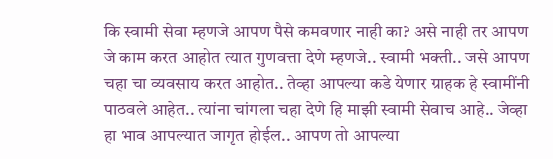कि स्वामी सेवा म्हणजे आपण पैसे कमवणार नाही का? असे नाही तर आपण जे काम करत आहोत त्यात गुणवत्ता देणे म्हणजे.. स्वामी भक्ती.. जसे आपण चहा चा व्यवसाय करत आहोत.. तेव्हा आपल्या कडे येणार ग्राहक हे स्वामींनी पाठवले आहेत.. त्यांना चांगला चहा देणे हि माझी स्वामी सेवाच आहे.. जेव्हा हा भाव आपल्यात जागृत होईल.. आपण तो आपल्या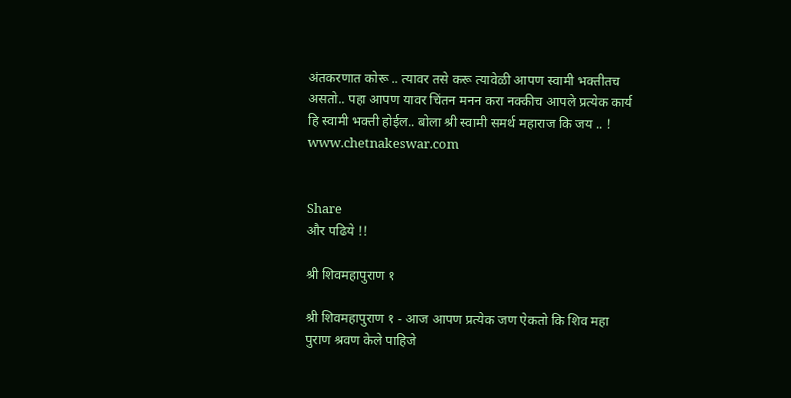अंतकरणात कोरू .. त्यावर तसे करू त्यावेळी आपण स्वामी भक्तीतच असतो.. पहा आपण यावर चिंतन मनन करा नक्कीच आपले प्रत्येक कार्य हि स्वामी भक्ती होईल.. बोला श्री स्वामी समर्थ महाराज कि जय .. ! www.chetnakeswar.com


Share
और पढिये !!

श्री शिवमहापुराण १

श्री शिवमहापुराण १ - आज आपण प्रत्येक जण ऐकतो कि शिव महा पुराण श्रवण केले पाहिजे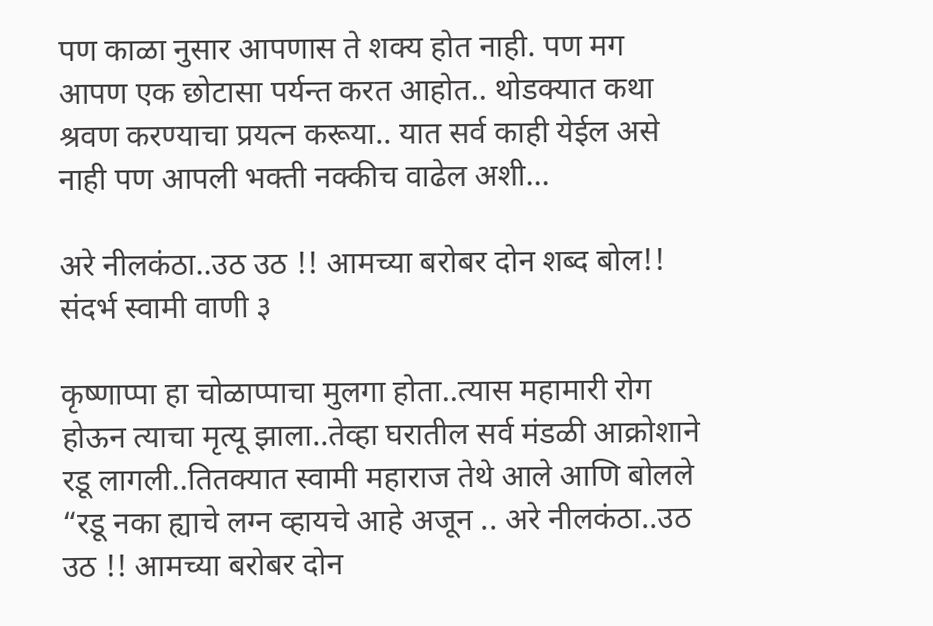पण काळा नुसार आपणास ते शक्य होत नाही. पण मग आपण एक छोटासा पर्यन्त करत आहोत.. थोडक्यात कथा श्रवण करण्याचा प्रयत्न करूया.. यात सर्व काही येईल असे नाही पण आपली भक्ती नक्कीच वाढेल अशी...

अरे नीलकंठा..उठ उठ !! आमच्या बरोबर दोन शब्द बोल!! संदर्भ स्वामी वाणी ३

कृष्णाप्पा हा चोळाप्पाचा मुलगा होता..त्यास महामारी रोग होऊन त्याचा मृत्यू झाला..तेव्हा घरातील सर्व मंडळी आक्रोशाने रडू लागली..तितक्यात स्वामी महाराज तेथे आले आणि बोलले “रडू नका ह्याचे लग्न व्हायचे आहे अजून .. अरे नीलकंठा..उठ उठ !! आमच्या बरोबर दोन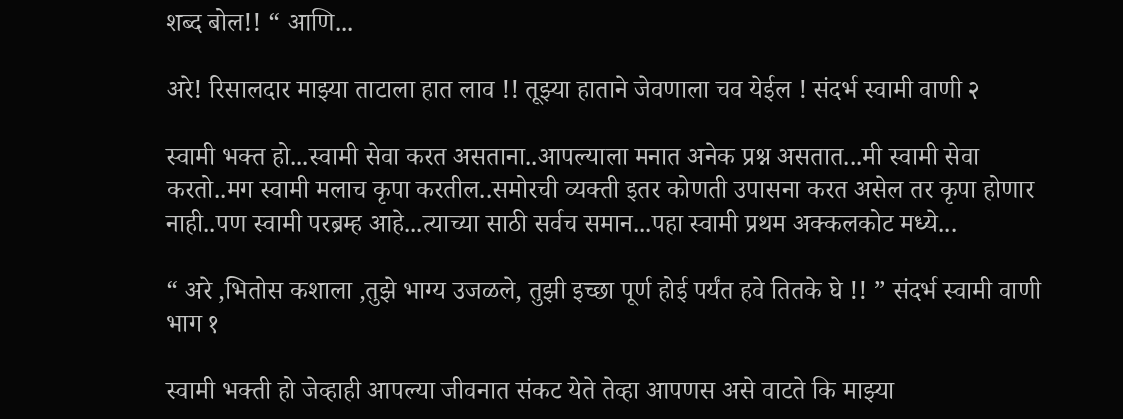शब्द बोल!! “ आणि...

अरे! रिसालदार माझ्या ताटाला हात लाव !! तूझ्या हाताने जेवणाला चव येईल ! संदर्भ स्वामी वाणी २

स्वामी भक्त हो...स्वामी सेवा करत असताना..आपल्याला मनात अनेक प्रश्न असतात...मी स्वामी सेवा करतो..मग स्वामी मलाच कृपा करतील..समोरची व्यक्ती इतर कोणती उपासना करत असेल तर कृपा होणार नाही..पण स्वामी परब्रम्ह आहे...त्याच्या साठी सर्वच समान...पहा स्वामी प्रथम अक्कलकोट मध्ये...

“ अरे ,भितोस कशाला ,तुझे भाग्य उजळले, तुझी इच्छा पूर्ण होई पर्यंत हवे तितके घे !! ” संदर्भ स्वामी वाणी भाग १

स्वामी भक्ती हो जेव्हाही आपल्या जीवनात संकट येते तेव्हा आपणस असे वाटते कि माझ्या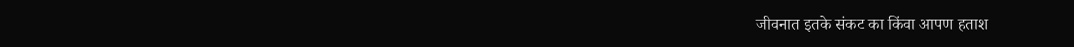जीवनात इतके संकट का किंवा आपण हताश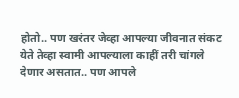होतो.. पण खरंतर जेव्हा आपल्या जीवनात संकट येते तेव्हा स्वामी आपल्याला काहीं तरी चांगले देणार असतात.. पण आपले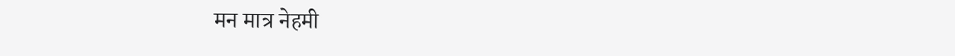मन मात्र नेहमी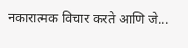नकारात्मक विचार करते आणि जे...